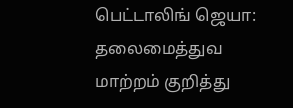பெட்டாலிங் ஜெயா: தலைமைத்துவ மாற்றம் குறித்து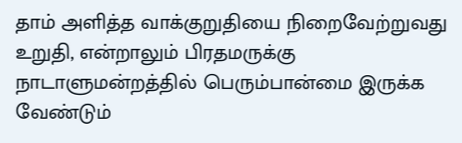தாம் அளித்த வாக்குறுதியை நிறைவேற்றுவது உறுதி, என்றாலும் பிரதமருக்கு நாடாளுமன்றத்தில் பெரும்பான்மை இருக்க வேண்டும்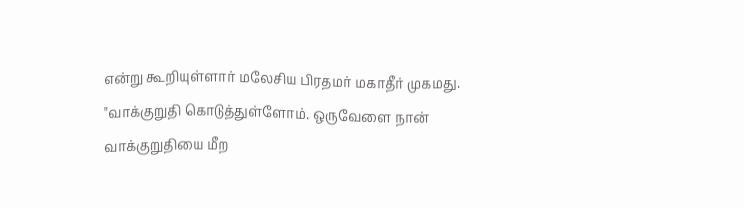என்று கூறியுள்ளார் மலேசிய பிரதமர் மகாதீர் முகமது.
"வாக்குறுதி கொடுத்துள்ளோம். ஒருவேளை நான் வாக்குறுதியை மீற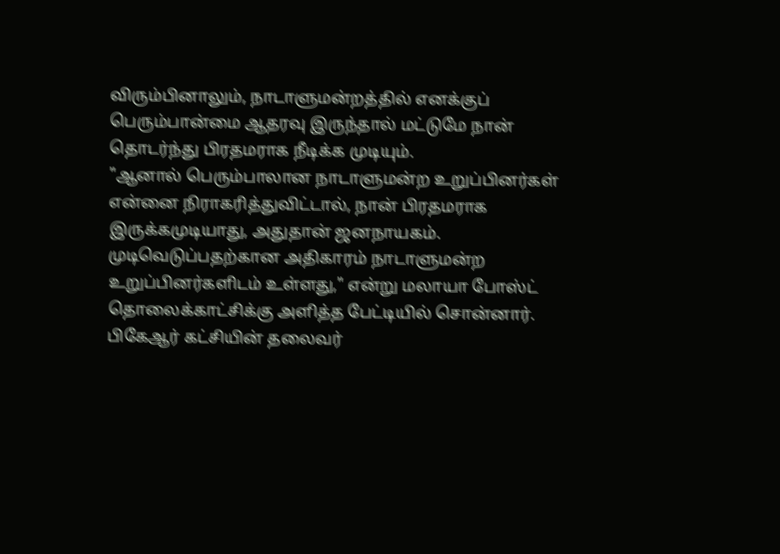விரும்பினாலும், நாடாளுமன்றத்தில் எனக்குப் பெரும்பான்மை ஆதரவு இருந்தால் மட்டுமே நான் தொடர்ந்து பிரதமராக நீடிக்க முடியும்.
"ஆனால் பெரும்பாலான நாடாளுமன்ற உறுப்பினர்கள் என்னை நிராகரித்துவிட்டால், நான் பிரதமராக இருக்கமுடியாது, அதுதான் ஜனநாயகம். முடிவெடுப்பதற்கான அதிகாரம் நாடாளுமன்ற உறுப்பினர்களிடம் உள்ளது," என்று மலாயா போஸ்ட் தொலைக்காட்சிக்கு அளித்த பேட்டியில் சொன்னார்.
பிகேஆர் கட்சியின் தலைவர்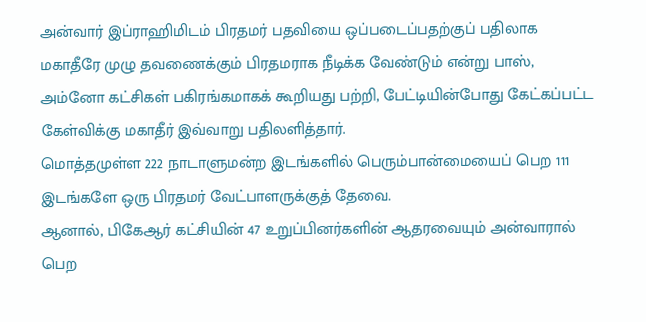அன்வார் இப்ராஹிமிடம் பிரதமர் பதவியை ஒப்படைப்பதற்குப் பதிலாக மகாதீரே முழு தவணைக்கும் பிரதமராக நீடிக்க வேண்டும் என்று பாஸ், அம்னோ கட்சிகள் பகிரங்கமாகக் கூறியது பற்றி, பேட்டியின்போது கேட்கப்பட்ட கேள்விக்கு மகாதீர் இவ்வாறு பதிலளித்தார்.
மொத்தமுள்ள 222 நாடாளுமன்ற இடங்களில் பெரும்பான்மையைப் பெற 111 இடங்களே ஒரு பிரதமர் வேட்பாளருக்குத் தேவை.
ஆனால், பிகேஆர் கட்சியின் 47 உறுப்பினர்களின் ஆதரவையும் அன்வாரால் பெற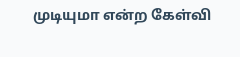முடியுமா என்ற கேள்வி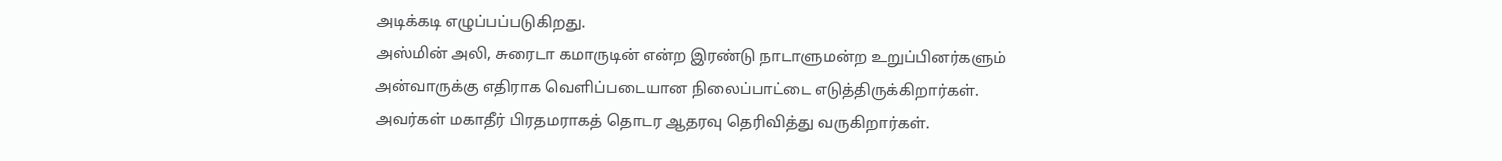அடிக்கடி எழுப்பப்படுகிறது.
அஸ்மின் அலி, சுரைடா கமாருடின் என்ற இரண்டு நாடாளுமன்ற உறுப்பினர்களும் அன்வாருக்கு எதிராக வெளிப்படையான நிலைப்பாட்டை எடுத்திருக்கிறார்கள். அவர்கள் மகாதீர் பிரதமராகத் தொடர ஆதரவு தெரிவித்து வருகிறார்கள்.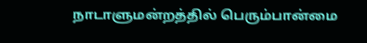நாடாளுமன்றத்தில் பெரும்பான்மை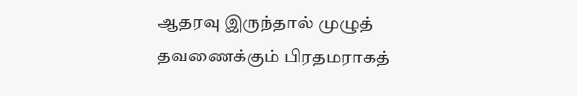ஆதரவு இருந்தால் முழுத் தவணைக்கும் பிரதமராகத்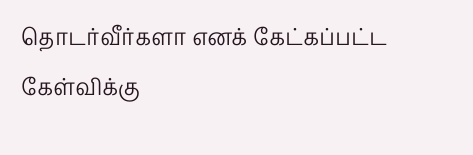தொடர்வீர்களா எனக் கேட்கப்பட்ட கேள்விக்கு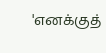'எனக்குத்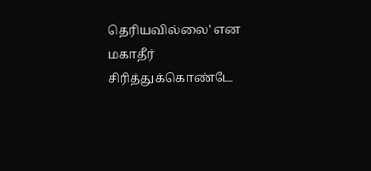தெரியவில்லை' என மகாதீர் சிரித்துக்கொண்டே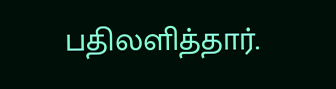பதிலளித்தார்.